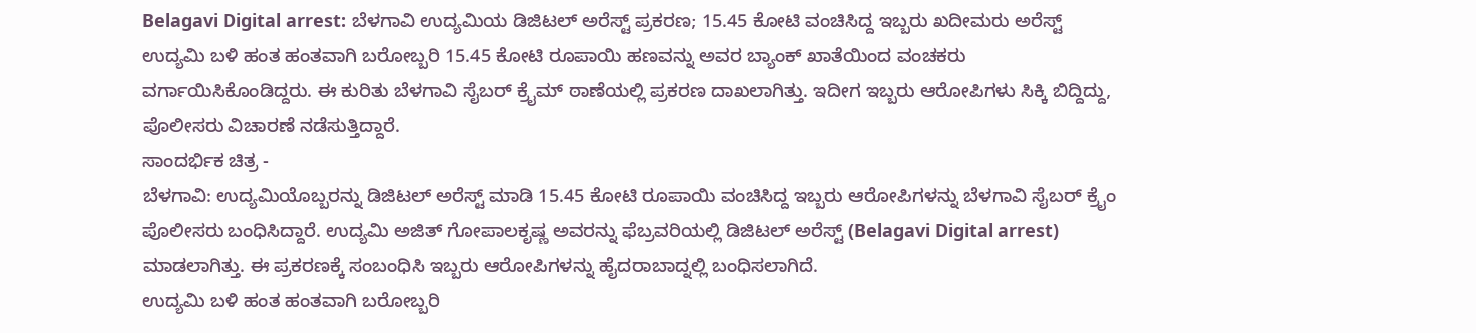Belagavi Digital arrest: ಬೆಳಗಾವಿ ಉದ್ಯಮಿಯ ಡಿಜಿಟಲ್ ಅರೆಸ್ಟ್ ಪ್ರಕರಣ; 15.45 ಕೋಟಿ ವಂಚಿಸಿದ್ದ ಇಬ್ಬರು ಖದೀಮರು ಅರೆಸ್ಟ್
ಉದ್ಯಮಿ ಬಳಿ ಹಂತ ಹಂತವಾಗಿ ಬರೋಬ್ಬರಿ 15.45 ಕೋಟಿ ರೂಪಾಯಿ ಹಣವನ್ನು ಅವರ ಬ್ಯಾಂಕ್ ಖಾತೆಯಿಂದ ವಂಚಕರು ವರ್ಗಾಯಿಸಿಕೊಂಡಿದ್ದರು. ಈ ಕುರಿತು ಬೆಳಗಾವಿ ಸೈಬರ್ ಕ್ರೈಮ್ ಠಾಣೆಯಲ್ಲಿ ಪ್ರಕರಣ ದಾಖಲಾಗಿತ್ತು. ಇದೀಗ ಇಬ್ಬರು ಆರೋಪಿಗಳು ಸಿಕ್ಕಿ ಬಿದ್ದಿದ್ದು, ಪೊಲೀಸರು ವಿಚಾರಣೆ ನಡೆಸುತ್ತಿದ್ದಾರೆ.
ಸಾಂದರ್ಭಿಕ ಚಿತ್ರ -
ಬೆಳಗಾವಿ: ಉದ್ಯಮಿಯೊಬ್ಬರನ್ನು ಡಿಜಿಟಲ್ ಅರೆಸ್ಟ್ ಮಾಡಿ 15.45 ಕೋಟಿ ರೂಪಾಯಿ ವಂಚಿಸಿದ್ದ ಇಬ್ಬರು ಆರೋಪಿಗಳನ್ನು ಬೆಳಗಾವಿ ಸೈಬರ್ ಕ್ರೈಂ ಪೊಲೀಸರು ಬಂಧಿಸಿದ್ದಾರೆ. ಉದ್ಯಮಿ ಅಜಿತ್ ಗೋಪಾಲಕೃಷ್ಣ ಅವರನ್ನು ಫೆಬ್ರವರಿಯಲ್ಲಿ ಡಿಜಿಟಲ್ ಅರೆಸ್ಟ್ (Belagavi Digital arrest) ಮಾಡಲಾಗಿತ್ತು. ಈ ಪ್ರಕರಣಕ್ಕೆ ಸಂಬಂಧಿಸಿ ಇಬ್ಬರು ಆರೋಪಿಗಳನ್ನು ಹೈದರಾಬಾದ್ನಲ್ಲಿ ಬಂಧಿಸಲಾಗಿದೆ.
ಉದ್ಯಮಿ ಬಳಿ ಹಂತ ಹಂತವಾಗಿ ಬರೋಬ್ಬರಿ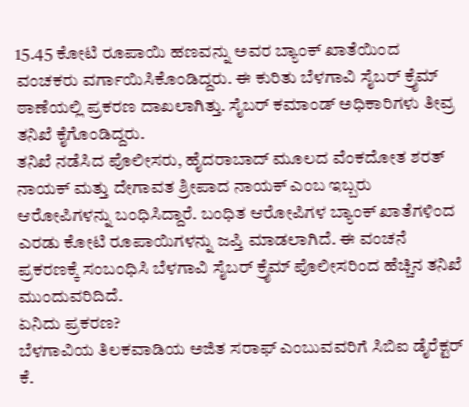15.45 ಕೋಟಿ ರೂಪಾಯಿ ಹಣವನ್ನು ಅವರ ಬ್ಯಾಂಕ್ ಖಾತೆಯಿಂದ ವಂಚಕರು ವರ್ಗಾಯಿಸಿಕೊಂಡಿದ್ದರು. ಈ ಕುರಿತು ಬೆಳಗಾವಿ ಸೈಬರ್ ಕ್ರೈಮ್ ಠಾಣೆಯಲ್ಲಿ ಪ್ರಕರಣ ದಾಖಲಾಗಿತ್ತು. ಸೈಬರ್ ಕಮಾಂಡ್ ಅಧಿಕಾರಿಗಳು ತೀವ್ರ ತನಿಖೆ ಕೈಗೊಂಡಿದ್ದರು.
ತನಿಖೆ ನಡೆಸಿದ ಪೊಲೀಸರು, ಹೈದರಾಬಾದ್ ಮೂಲದ ವೆಂಕದೋತ ಶರತ್ ನಾಯಕ್ ಮತ್ತು ದೇಗಾವತ ಶ್ರೀಪಾದ ನಾಯಕ್ ಎಂಬ ಇಬ್ಬರು ಆರೋಪಿಗಳನ್ನು ಬಂಧಿಸಿದ್ದಾರೆ. ಬಂಧಿತ ಆರೋಪಿಗಳ ಬ್ಯಾಂಕ್ ಖಾತೆಗಳಿಂದ ಎರಡು ಕೋಟಿ ರೂಪಾಯಿಗಳನ್ನು ಜಪ್ತಿ ಮಾಡಲಾಗಿದೆ. ಈ ವಂಚನೆ ಪ್ರಕರಣಕ್ಕೆ ಸಂಬಂಧಿಸಿ ಬೆಳಗಾವಿ ಸೈಬರ್ ಕ್ರೈಮ್ ಪೊಲೀಸರಿಂದ ಹೆಚ್ಚಿನ ತನಿಖೆ ಮುಂದುವರಿದಿದೆ.
ಏನಿದು ಪ್ರಕರಣ?
ಬೆಳಗಾವಿಯ ತಿಲಕವಾಡಿಯ ಅಜಿತ ಸರಾಫ್ ಎಂಬುವವರಿಗೆ ಸಿಬಿಐ ಡೈರೆಕ್ಟರ್ ಕೆ.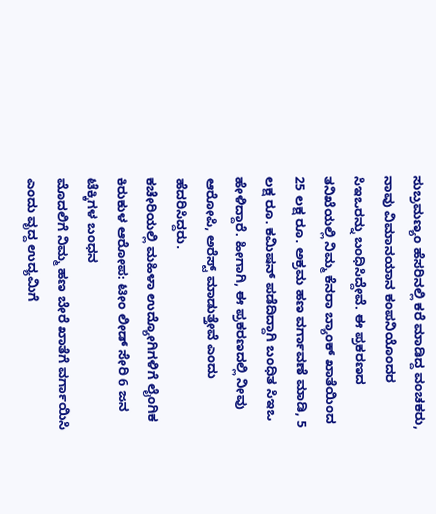ಸುಬ್ರಮಣ್ಯಂ ಹೆಸರಿನಲ್ಲಿ ಕರೆ ಮಾಡಿದ್ದ ವಂಚಕರು, ನಾವು ವಿಮಾನಯಾನ ಕಂಪನಿಯೊಂದರ ಸಿಇಒರನ್ನು ಬಂಧಿಸಿದ್ದೇವೆ. ಈ ಪ್ರಕರಣದ ತನಿಖೆಯಲ್ಲಿ ನಿಮ್ಮ ಕೆನರಾ ಬ್ಯಾಂಕ್ ಖಾತೆಯಿಂದ 25 ಲಕ್ಷ ರೂ. ಅಕ್ರಮ ಹಣ ವರ್ಗಾವಣೆ ಮಾಡಿ, 5 ಲಕ್ಷ ರೂ. ಕಮಿಷನ್ ಪಡೆದಿದ್ದಾಗಿ ಬಂಧಿತ ಸಿಇಒ ಹೇಳಿದ್ದಾರೆ. ಹೀಗಾಗಿ, ಈ ಪ್ರಕರಣದಲ್ಲಿ ನೀವು ಆರೋಪಿ, ಅರೆಸ್ಟ್ ಮಾಡುತ್ತೇವೆ ಎಂದು ಹೆದರಿಸಿದ್ದರು.
ಕಚೇರಿಯಲ್ಲಿ ಮಹಿಳಾ ಉದ್ಯೋಗಿಗಳಿಗೆ ಲೈಂಗಿಕ ಕಿರುಕುಳ ಆರೋಪ: ಟೀಂ ಲೀಡ್ ಸೇರಿ 6 ಜನ ಟೆಕ್ಕಿಗಳ ಬಂಧನ
ಮೊದಲಿಗೆ ನಿಮ್ಮ ಹಣ ಬೇರೆ ಖಾತೆಗೆ ವರ್ಗಾಯಿಸಿ ಎಂದು ವೃದ್ದ ಉದ್ಯಮಿಗೆ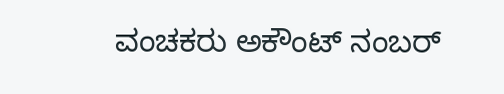ವಂಚಕರು ಅಕೌಂಟ್ ನಂಬರ್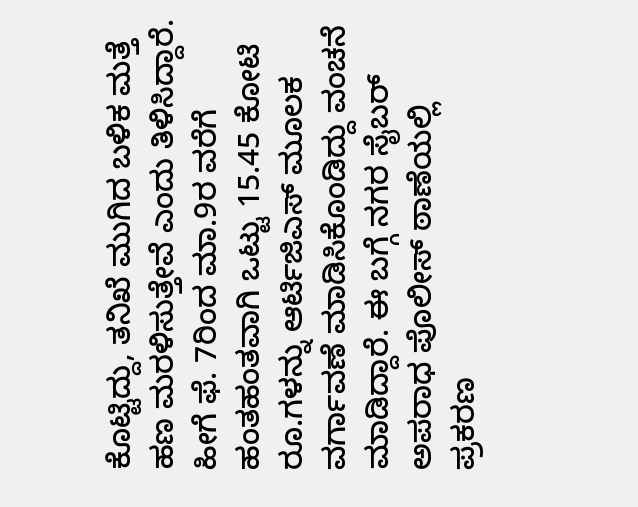ಕೊಟ್ಟಿದ್ದು, ತನಿಖೆ ಮುಗಿದ ಬಳಿಕ ಮತ್ತೆ ಹಣ ಮರಳಿಸುತ್ತೇವೆ ಎಂದು ತಿಳಿಸಿದ್ದಾರೆ. ಹೀಗೆ ಫೆ. 7ರಿಂದ ಮಾ.9ರ ವರೆಗೆ ಹಂತಹಂತವಾಗಿ ಒಟ್ಟು 15.45 ಕೋಟಿ ರೂ.ಗಳನ್ನು ಆರ್ಟಿಜಿಎಸ್ ಮೂಲಕ ವರ್ಗಾವಣೆ ಮಾಡಿಸಿಕೊಂಡಿದ್ದು ವಂಚನೆ ಮಾಡಿದ್ದಾರೆ. ಈ ಬಗ್ಗೆ ನಗರ ಸೈಬರ್ ಅಪರಾಧ ಪೊಲೀಸ್ ಠಾಣೆಯಲ್ಲಿ ಪ್ರಕರಣ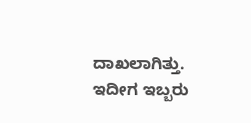ದಾಖಲಾಗಿತ್ತು. ಇದೀಗ ಇಬ್ಬರು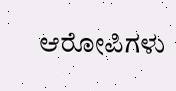ಆರೋಪಿಗಳು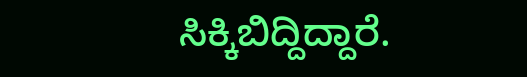ಸಿಕ್ಕಿಬಿದ್ದಿದ್ದಾರೆ.